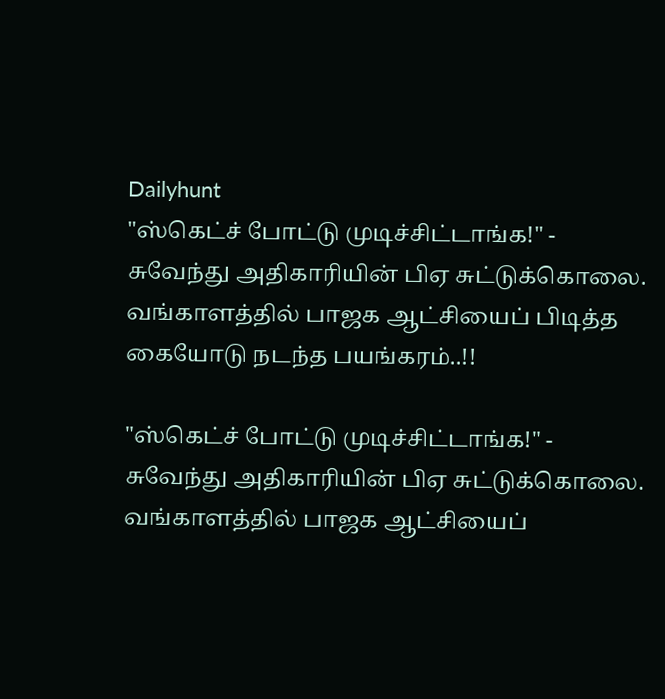Dailyhunt
"ஸ்கெட்ச் போட்டு முடிச்சிட்டாங்க!" - சுவேந்து அதிகாரியின் பிஏ சுட்டுக்கொலை. வங்காளத்தில் பாஜக ஆட்சியைப் பிடித்த கையோடு நடந்த பயங்கரம்..!!

"ஸ்கெட்ச் போட்டு முடிச்சிட்டாங்க!" - சுவேந்து அதிகாரியின் பிஏ சுட்டுக்கொலை. வங்காளத்தில் பாஜக ஆட்சியைப்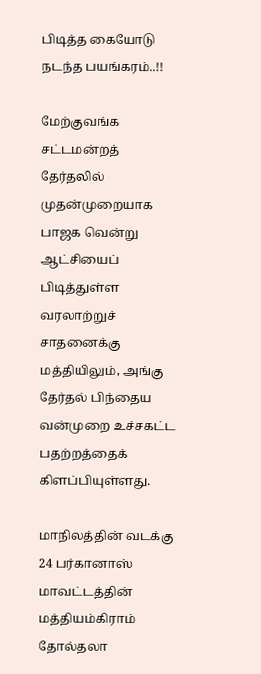பிடித்த கையோடு நடந்த பயங்கரம்..!!

மேற்குவங்க சட்டமன்றத் தேர்தலில் முதன்முறையாக பாஜக வென்று ஆட்சியைப் பிடித்துள்ள வரலாற்றுச் சாதனைக்கு மத்தியிலும், அங்கு தேர்தல் பிந்தைய வன்முறை உச்சகட்ட பதற்றத்தைக் கிளப்பியுள்ளது.

மாநிலத்தின் வடக்கு 24 பர்கானாஸ் மாவட்டத்தின் மத்தியம்கிராம் தோல்தலா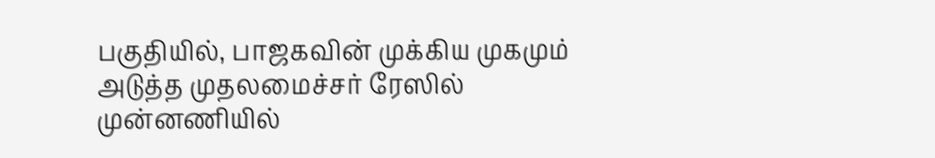பகுதியில், பாஜகவின் முக்கிய முகமும் அடுத்த முதலமைச்சர் ரேஸில் முன்னணியில்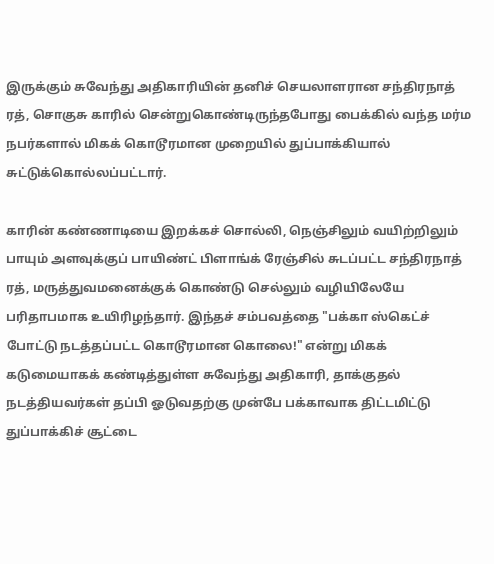இருக்கும் சுவேந்து அதிகாரியின் தனிச் செயலாளரான சந்திரநாத் ரத், சொகுசு காரில் சென்றுகொண்டிருந்தபோது பைக்கில் வந்த மர்ம நபர்களால் மிகக் கொடூரமான முறையில் துப்பாக்கியால் சுட்டுக்கொல்லப்பட்டார்.

காரின் கண்ணாடியை இறக்கச் சொல்லி, நெஞ்சிலும் வயிற்றிலும் பாயும் அளவுக்குப் பாயிண்ட் பிளாங்க் ரேஞ்சில் சுடப்பட்ட சந்திரநாத் ரத், மருத்துவமனைக்குக் கொண்டு செல்லும் வழியிலேயே பரிதாபமாக உயிரிழந்தார். இந்தச் சம்பவத்தை "பக்கா ஸ்கெட்ச் போட்டு நடத்தப்பட்ட கொடூரமான கொலை!" என்று மிகக் கடுமையாகக் கண்டித்துள்ள சுவேந்து அதிகாரி, தாக்குதல் நடத்தியவர்கள் தப்பி ஓடுவதற்கு முன்பே பக்காவாக திட்டமிட்டு துப்பாக்கிச் சூட்டை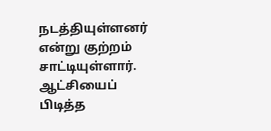நடத்தியுள்ளனர் என்று குற்றம் சாட்டியுள்ளார். ஆட்சியைப் பிடித்த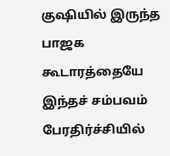குஷியில் இருந்த பாஜக கூடாரத்தையே இந்தச் சம்பவம் பேரதிர்ச்சியில்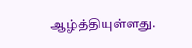ஆழ்த்தியுள்ளது.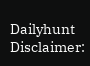Dailyhunt
Disclaimer: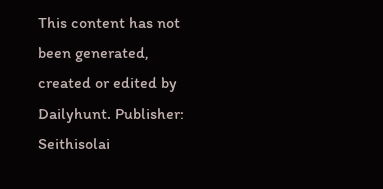This content has not been generated, created or edited by Dailyhunt. Publisher: Seithisolai